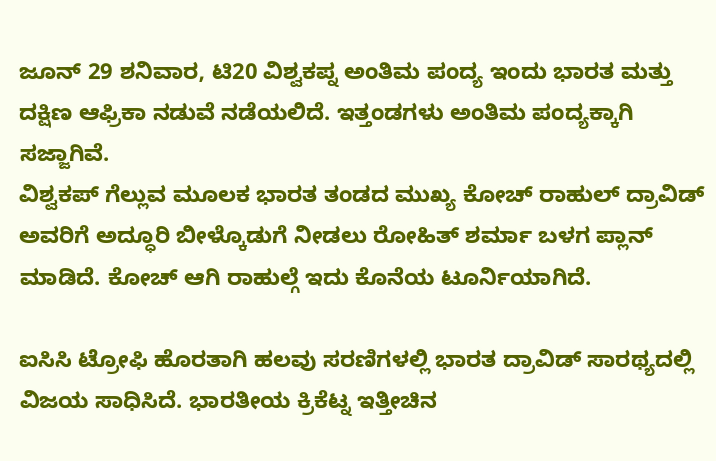ಜೂನ್ 29 ಶನಿವಾರ, ಟಿ20 ವಿಶ್ವಕಪ್ನ ಅಂತಿಮ ಪಂದ್ಯ ಇಂದು ಭಾರತ ಮತ್ತು ದಕ್ಷಿಣ ಆಫ್ರಿಕಾ ನಡುವೆ ನಡೆಯಲಿದೆ. ಇತ್ತಂಡಗಳು ಅಂತಿಮ ಪಂದ್ಯಕ್ಕಾಗಿ ಸಜ್ಜಾಗಿವೆ.
ವಿಶ್ವಕಪ್ ಗೆಲ್ಲುವ ಮೂಲಕ ಭಾರತ ತಂಡದ ಮುಖ್ಯ ಕೋಚ್ ರಾಹುಲ್ ದ್ರಾವಿಡ್ ಅವರಿಗೆ ಅದ್ಧೂರಿ ಬೀಳ್ಕೊಡುಗೆ ನೀಡಲು ರೋಹಿತ್ ಶರ್ಮಾ ಬಳಗ ಪ್ಲಾನ್ ಮಾಡಿದೆ. ಕೋಚ್ ಆಗಿ ರಾಹುಲ್ಗೆ ಇದು ಕೊನೆಯ ಟೂರ್ನಿಯಾಗಿದೆ.

ಐಸಿಸಿ ಟ್ರೋಫಿ ಹೊರತಾಗಿ ಹಲವು ಸರಣಿಗಳಲ್ಲಿ ಭಾರತ ದ್ರಾವಿಡ್ ಸಾರಥ್ಯದಲ್ಲಿ ವಿಜಯ ಸಾಧಿಸಿದೆ. ಭಾರತೀಯ ಕ್ರಿಕೆಟ್ನ ಇತ್ತೀಚಿನ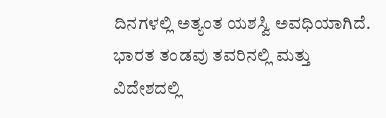ದಿನಗಳಲ್ಲಿ ಅತ್ಯಂತ ಯಶಸ್ವಿ ಅವಧಿಯಾಗಿದೆ. ಭಾರತ ತಂಡವು ತವರಿನಲ್ಲಿ ಮತ್ತು ವಿದೇಶದಲ್ಲಿ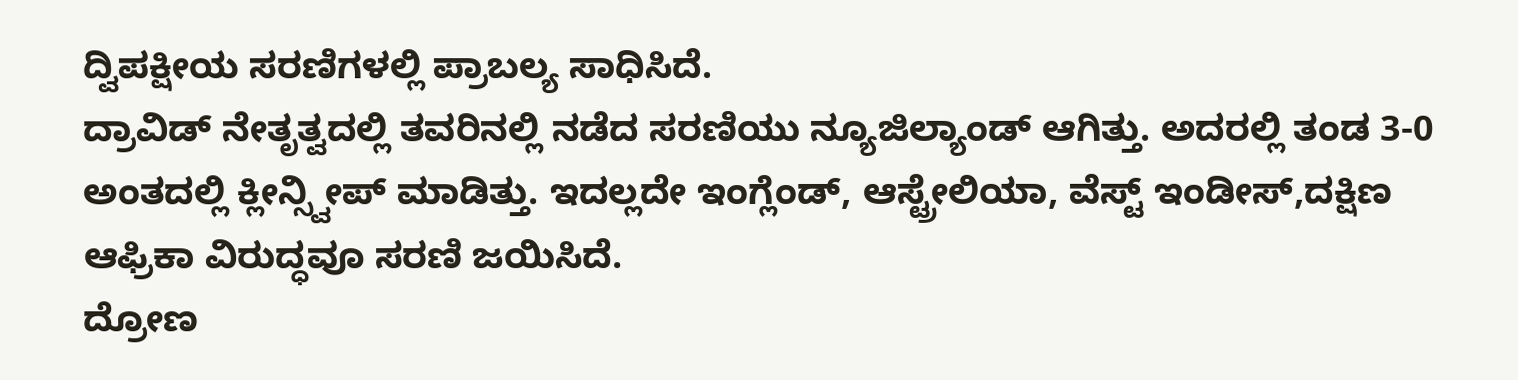ದ್ವಿಪಕ್ಷೀಯ ಸರಣಿಗಳಲ್ಲಿ ಪ್ರಾಬಲ್ಯ ಸಾಧಿಸಿದೆ.
ದ್ರಾವಿಡ್ ನೇತೃತ್ವದಲ್ಲಿ ತವರಿನಲ್ಲಿ ನಡೆದ ಸರಣಿಯು ನ್ಯೂಜಿಲ್ಯಾಂಡ್ ಆಗಿತ್ತು. ಅದರಲ್ಲಿ ತಂಡ 3-0 ಅಂತದಲ್ಲಿ ಕ್ಲೀನ್ಸ್ವೀಪ್ ಮಾಡಿತ್ತು. ಇದಲ್ಲದೇ ಇಂಗ್ಲೆಂಡ್, ಆಸ್ಟ್ರೇಲಿಯಾ, ವೆಸ್ಟ್ ಇಂಡೀಸ್,ದಕ್ಷಿಣ ಆಫ್ರಿಕಾ ವಿರುದ್ಧವೂ ಸರಣಿ ಜಯಿಸಿದೆ.
ದ್ರೋಣ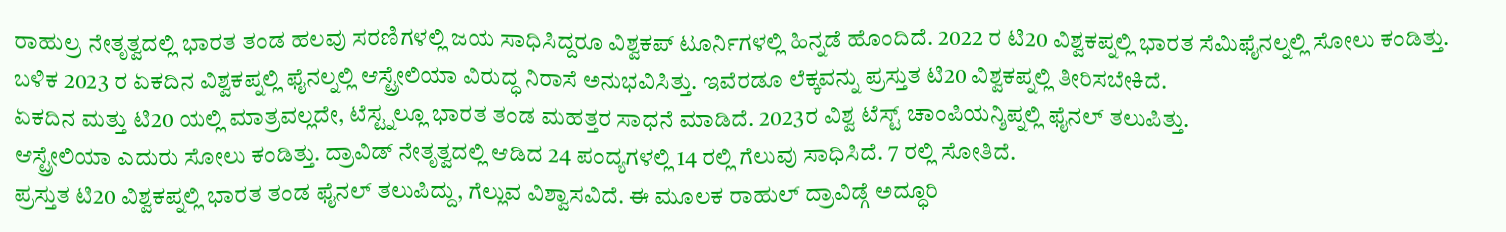ರಾಹುಲ್ರ ನೇತೃತ್ವದಲ್ಲಿ ಭಾರತ ತಂಡ ಹಲವು ಸರಣಿಗಳಲ್ಲಿ ಜಯ ಸಾಧಿಸಿದ್ದರೂ ವಿಶ್ವಕಪ್ ಟೂರ್ನಿಗಳಲ್ಲಿ ಹಿನ್ನಡೆ ಹೊಂದಿದೆ. 2022 ರ ಟಿ20 ವಿಶ್ವಕಪ್ನಲ್ಲಿ ಭಾರತ ಸೆಮಿಫೈನಲ್ನಲ್ಲಿ ಸೋಲು ಕಂಡಿತ್ತು.
ಬಳಿಕ 2023 ರ ಏಕದಿನ ವಿಶ್ವಕಪ್ನಲ್ಲಿ ಫೈನಲ್ನಲ್ಲಿ ಆಸ್ಟ್ರೇಲಿಯಾ ವಿರುದ್ಧ ನಿರಾಸೆ ಅನುಭವಿಸಿತ್ತು. ಇವೆರಡೂ ಲೆಕ್ಕವನ್ನು ಪ್ರಸ್ತುತ ಟಿ20 ವಿಶ್ವಕಪ್ನಲ್ಲಿ ತೀರಿಸಬೇಕಿದೆ.
ಏಕದಿನ ಮತ್ತು ಟಿ20 ಯಲ್ಲಿ ಮಾತ್ರವಲ್ಲದೇ, ಟೆಸ್ಟ್ನಲ್ಲೂ ಭಾರತ ತಂಡ ಮಹತ್ತರ ಸಾಧನೆ ಮಾಡಿದೆ. 2023ರ ವಿಶ್ವ ಟೆಸ್ಟ್ ಚಾಂಪಿಯನ್ಶಿಪ್ನಲ್ಲಿ ಫೈನಲ್ ತಲುಪಿತ್ತು.
ಆಸ್ಟ್ರೇಲಿಯಾ ಎದುರು ಸೋಲು ಕಂಡಿತ್ತು. ದ್ರಾವಿಡ್ ನೇತೃತ್ವದಲ್ಲಿ ಆಡಿದ 24 ಪಂದ್ಯಗಳಲ್ಲಿ 14 ರಲ್ಲಿ ಗೆಲುವು ಸಾಧಿಸಿದೆ. 7 ರಲ್ಲಿ ಸೋತಿದೆ.
ಪ್ರಸ್ತುತ ಟಿ20 ವಿಶ್ವಕಪ್ನಲ್ಲಿ ಭಾರತ ತಂಡ ಫೈನಲ್ ತಲುಪಿದ್ದು, ಗೆಲ್ಲುವ ವಿಶ್ವಾಸವಿದೆ. ಈ ಮೂಲಕ ರಾಹುಲ್ ದ್ರಾವಿಡ್ಗೆ ಅದ್ಧೂರಿ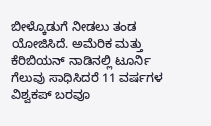ಬೀಳ್ಕೊಡುಗೆ ನೀಡಲು ತಂಡ ಯೋಜಿಸಿದೆ. ಅಮೆರಿಕ ಮತ್ತು ಕೆರಿಬಿಯನ್ ನಾಡಿನಲ್ಲಿ ಟೂರ್ನಿ ಗೆಲುವು ಸಾಧಿಸಿದರೆ 11 ವರ್ಷಗಳ ವಿಶ್ವಕಪ್ ಬರವೂ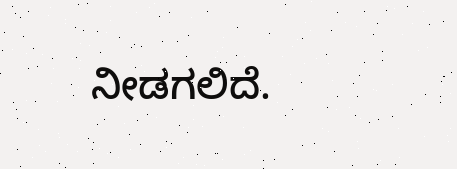ನೀಡಗಲಿದೆ.